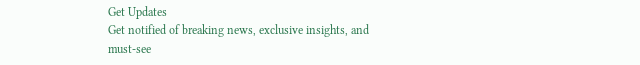Get Updates
Get notified of breaking news, exclusive insights, and must-see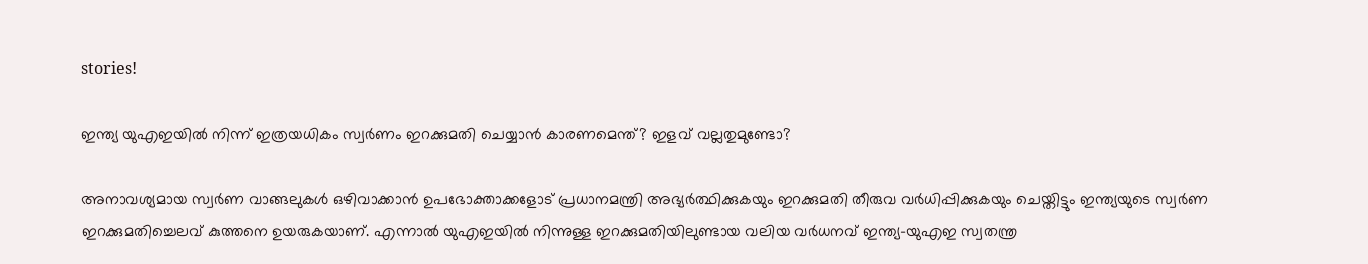stories!

ഇന്ത്യ യുഎഇയില്‍ നിന്ന് ഇത്രയധികം സ്വര്‍ണം ഇറക്കുമതി ചെയ്യാന്‍ കാരണമെന്ത്? ഇളവ് വല്ലതുമുണ്ടോ?

അനാവശ്യമായ സ്വര്‍ണ വാങ്ങലുകള്‍ ഒഴിവാക്കാന്‍ ഉപഭോക്താക്കളോട് പ്രധാനമന്ത്രി അഭ്യര്‍ത്ഥിക്കുകയും ഇറക്കുമതി തീരുവ വര്‍ധിപ്പിക്കുകയും ചെയ്തിട്ടും ഇന്ത്യയുടെ സ്വര്‍ണ ഇറക്കുമതിച്ചെലവ് കുത്തനെ ഉയരുകയാണ്. എന്നാല്‍ യുഎഇയില്‍ നിന്നുള്ള ഇറക്കുമതിയിലുണ്ടായ വലിയ വര്‍ധനവ് ഇന്ത്യ-യുഎഇ സ്വതന്ത്ര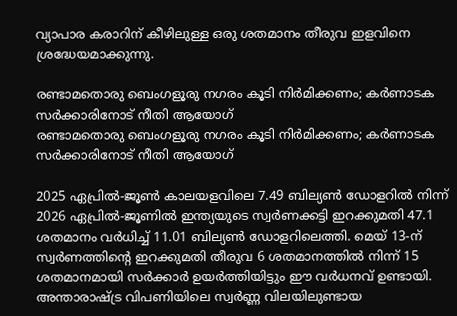വ്യാപാര കരാറിന് കീഴിലുള്ള ഒരു ശതമാനം തീരുവ ഇളവിനെ ശ്രദ്ധേയമാക്കുന്നു.

രണ്ടാമതൊരു ബെംഗളൂരു നഗരം കൂടി നിര്‍മിക്കണം; കര്‍ണാടക സര്‍ക്കാരിനോട് നീതി ആയോഗ്
രണ്ടാമതൊരു ബെംഗളൂരു നഗരം കൂടി നിര്‍മിക്കണം; കര്‍ണാടക സര്‍ക്കാരിനോട് നീതി ആയോഗ്

2025 ഏപ്രില്‍-ജൂണ്‍ കാലയളവിലെ 7.49 ബില്യണ്‍ ഡോളറില്‍ നിന്ന് 2026 ഏപ്രില്‍-ജൂണില്‍ ഇന്ത്യയുടെ സ്വര്‍ണക്കട്ടി ഇറക്കുമതി 47.1 ശതമാനം വര്‍ധിച്ച് 11.01 ബില്യണ്‍ ഡോളറിലെത്തി. മെയ് 13-ന് സ്വര്‍ണത്തിന്റെ ഇറക്കുമതി തീരുവ 6 ശതമാനത്തില്‍ നിന്ന് 15 ശതമാനമായി സര്‍ക്കാര്‍ ഉയര്‍ത്തിയിട്ടും ഈ വര്‍ധനവ് ഉണ്ടായി. അന്താരാഷ്ട്ര വിപണിയിലെ സ്വര്‍ണ്ണ വിലയിലുണ്ടായ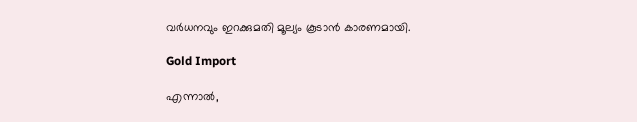വര്‍ധനവും ഇറക്കുമതി മൂല്യം കൂടാന്‍ കാരണമായി.

Gold Import

എന്നാല്‍,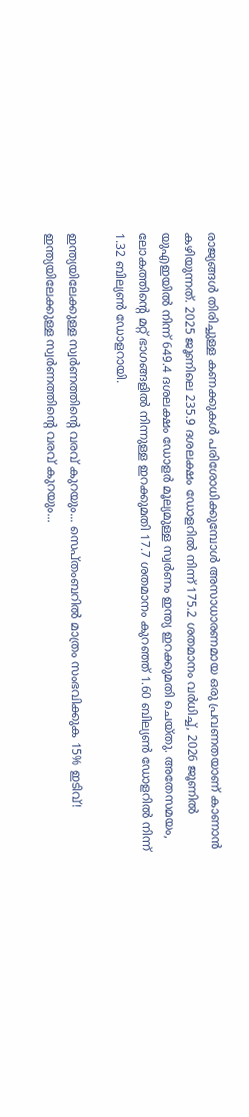രാജ്യങ്ങള്‍ തിരിച്ചുള്ള കണക്കുകള്‍ പരിശോധിക്കുമ്പോള്‍ അസാധാരണമായ ഒരു പ്രവണതയാണ് കാണാന്‍ കഴിയുന്നത്. 2025 ജൂണിലെ 235.9 ദശലക്ഷം ഡോളറില്‍ നിന്ന് 175.2 ശതമാനം വര്‍ധിച്ച്, 2026 ജൂണില്‍ യുഎഇയില്‍ നിന്ന് 649.4 ദശലക്ഷം ഡോളര്‍ മൂല്യമുള്ള സ്വര്‍ണം ഇന്ത്യ ഇറക്കുമതി ചെയ്തു. അതേസമയം, ലോകത്തിന്റെ മറ്റ് ഭാഗങ്ങളില്‍ നിന്നുള്ള ഇറക്കുമതി 17.7 ശതമാനം കുറഞ്ഞ് 1.60 ബില്യണ്‍ ഡോളറില്‍ നിന്ന് 1.32 ബില്യണ്‍ ഡോളറായി.

ഇന്ത്യയിലേക്കുള്ള സ്വര്‍ണത്തിന്റെ വരവ് കുറയും... സെപ്തംബറില്‍ മാത്രം സംഭവിക്കുക 15% ഇടിവ്!
ഇന്ത്യയിലേക്കുള്ള സ്വര്‍ണത്തിന്റെ വരവ് കുറയും...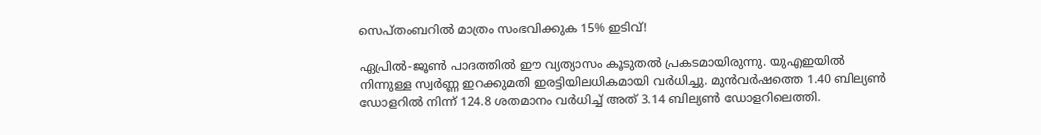സെപ്തംബറില്‍ മാത്രം സംഭവിക്കുക 15% ഇടിവ്!

ഏപ്രില്‍-ജൂണ്‍ പാദത്തില്‍ ഈ വ്യത്യാസം കൂടുതല്‍ പ്രകടമായിരുന്നു. യുഎഇയില്‍ നിന്നുള്ള സ്വര്‍ണ്ണ ഇറക്കുമതി ഇരട്ടിയിലധികമായി വര്‍ധിച്ചു. മുന്‍വര്‍ഷത്തെ 1.40 ബില്യണ്‍ ഡോളറില്‍ നിന്ന് 124.8 ശതമാനം വര്‍ധിച്ച് അത് 3.14 ബില്യണ്‍ ഡോളറിലെത്തി.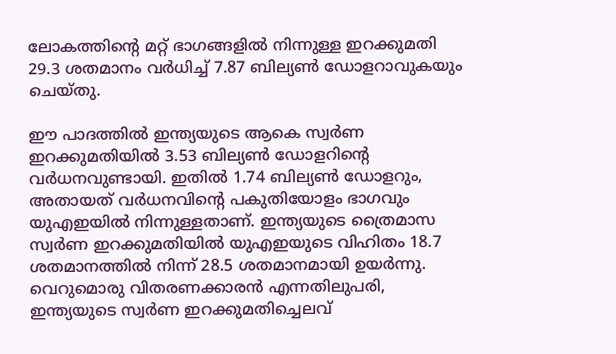ലോകത്തിന്റെ മറ്റ് ഭാഗങ്ങളില്‍ നിന്നുള്ള ഇറക്കുമതി 29.3 ശതമാനം വര്‍ധിച്ച് 7.87 ബില്യണ്‍ ഡോളറാവുകയും ചെയ്തു.

ഈ പാദത്തില്‍ ഇന്ത്യയുടെ ആകെ സ്വര്‍ണ ഇറക്കുമതിയില്‍ 3.53 ബില്യണ്‍ ഡോളറിന്റെ വര്‍ധനവുണ്ടായി. ഇതില്‍ 1.74 ബില്യണ്‍ ഡോളറും, അതായത് വര്‍ധനവിന്റെ പകുതിയോളം ഭാഗവും യുഎഇയില്‍ നിന്നുള്ളതാണ്. ഇന്ത്യയുടെ ത്രൈമാസ സ്വര്‍ണ ഇറക്കുമതിയില്‍ യുഎഇയുടെ വിഹിതം 18.7 ശതമാനത്തില്‍ നിന്ന് 28.5 ശതമാനമായി ഉയര്‍ന്നു. വെറുമൊരു വിതരണക്കാരന്‍ എന്നതിലുപരി, ഇന്ത്യയുടെ സ്വര്‍ണ ഇറക്കുമതിച്ചെലവ്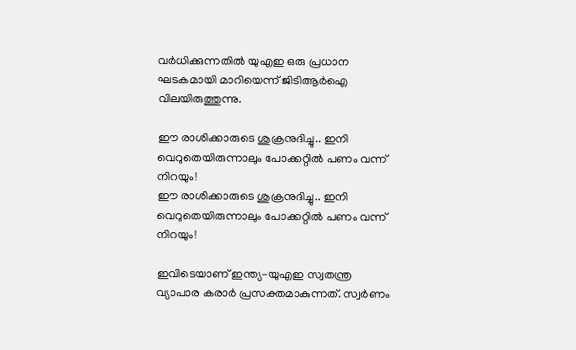വര്‍ധിക്കുന്നതില്‍ യുഎഇ ഒരു പ്രധാന ഘടകമായി മാറിയെന്ന് ജിടിആര്‍ഐ വിലയിരുത്തുന്നു.

ഈ രാശിക്കാരുടെ ശുക്രനുദിച്ചു.. ഇനി വെറുതെയിരുന്നാലും പോക്കറ്റില്‍ പണം വന്ന് നിറയും!
ഈ രാശിക്കാരുടെ ശുക്രനുദിച്ചു.. ഇനി വെറുതെയിരുന്നാലും പോക്കറ്റില്‍ പണം വന്ന് നിറയും!

ഇവിടെയാണ് ഇന്ത്യ-യുഎഇ സ്വതന്ത്ര വ്യാപാര കരാര്‍ പ്രസക്തമാകുന്നത്. സ്വര്‍ണം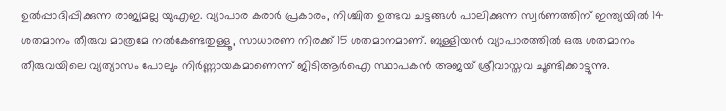ഉല്‍പ്പാദിപ്പിക്കുന്ന രാജ്യമല്ല യുഎഇ. വ്യാപാര കരാര്‍ പ്രകാരം, നിശ്ചിത ഉത്ഭവ ചട്ടങ്ങള്‍ പാലിക്കുന്ന സ്വര്‍ണത്തിന് ഇന്ത്യയില്‍ 14 ശതമാനം തീരുവ മാത്രമേ നല്‍കേണ്ടതുള്ളൂ, സാധാരണ നിരക്ക് 15 ശതമാനമാണ്. ബുള്ളിയന്‍ വ്യാപാരത്തില്‍ ഒരു ശതമാനം തീരുവയിലെ വ്യത്യാസം പോലും നിര്‍ണ്ണായകമാണെന്ന് ജിടിആര്‍ഐ സ്ഥാപകന്‍ അജയ് ശ്രീവാസ്തവ ചൂണ്ടിക്കാട്ടുന്നു.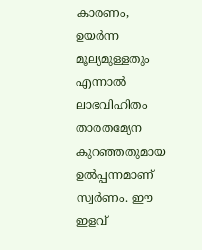കാരണം, ഉയര്‍ന്ന മൂല്യമുള്ളതും എന്നാല്‍ ലാഭവിഹിതം താരതമ്യേന കുറഞ്ഞതുമായ ഉല്‍പ്പന്നമാണ് സ്വര്‍ണം. ഈ ഇളവ്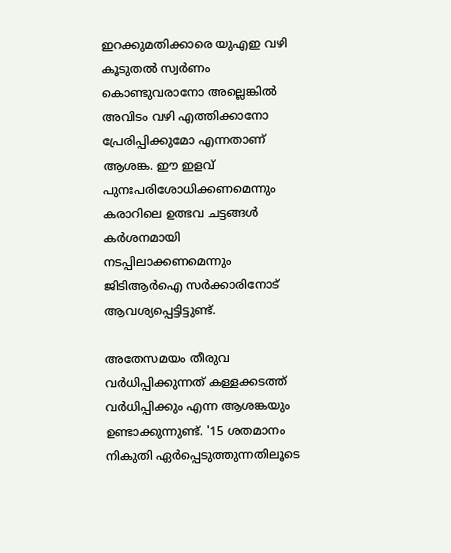ഇറക്കുമതിക്കാരെ യുഎഇ വഴി കൂടുതല്‍ സ്വര്‍ണം കൊണ്ടുവരാനോ അല്ലെങ്കില്‍ അവിടം വഴി എത്തിക്കാനോ പ്രേരിപ്പിക്കുമോ എന്നതാണ് ആശങ്ക. ഈ ഇളവ് പുനഃപരിശോധിക്കണമെന്നും കരാറിലെ ഉത്ഭവ ചട്ടങ്ങള്‍ കര്‍ശനമായി നടപ്പിലാക്കണമെന്നും ജിടിആര്‍ഐ സര്‍ക്കാരിനോട് ആവശ്യപ്പെട്ടിട്ടുണ്ട്.

അതേസമയം തീരുവ വര്‍ധിപ്പിക്കുന്നത് കള്ളക്കടത്ത് വര്‍ധിപ്പിക്കും എന്ന ആശങ്കയും ഉണ്ടാക്കുന്നുണ്ട്. '15 ശതമാനം നികുതി ഏര്‍പ്പെടുത്തുന്നതിലൂടെ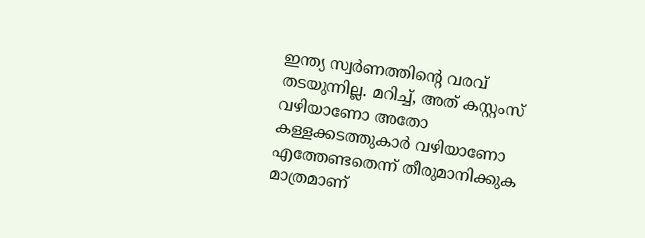ഇന്ത്യ സ്വര്‍ണത്തിന്റെ വരവ് തടയുന്നില്ല. മറിച്ച്, അത് കസ്റ്റംസ് വഴിയാണോ അതോ കള്ളക്കടത്തുകാര്‍ വഴിയാണോ എത്തേണ്ടതെന്ന് തീരുമാനിക്കുക മാത്രമാണ്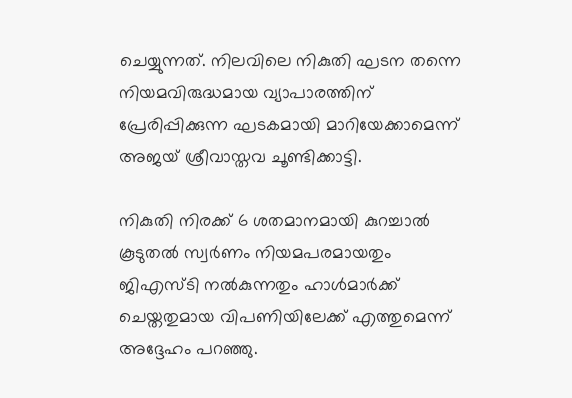ചെയ്യുന്നത്. നിലവിലെ നികുതി ഘടന തന്നെ നിയമവിരുദ്ധമായ വ്യാപാരത്തിന് പ്രേരിപ്പിക്കുന്ന ഘടകമായി മാറിയേക്കാമെന്ന് അജയ് ശ്രീവാസ്തവ ചൂണ്ടിക്കാട്ടി.

നികുതി നിരക്ക് 6 ശതമാനമായി കുറച്ചാല്‍ കൂടുതല്‍ സ്വര്‍ണം നിയമപരമായതും ജിഎസ്ടി നല്‍കുന്നതും ഹാള്‍മാര്‍ക്ക് ചെയ്തതുമായ വിപണിയിലേക്ക് എത്തുമെന്ന് അദ്ദേഹം പറഞ്ഞു.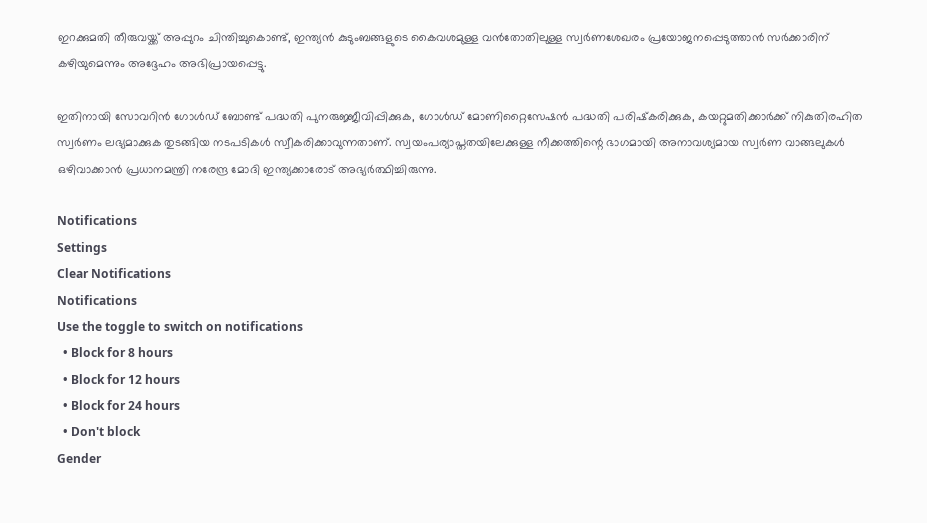ഇറക്കുമതി തീരുവയ്ക്ക് അപ്പുറം ചിന്തിച്ചുകൊണ്ട്, ഇന്ത്യന്‍ കുടുംബങ്ങളുടെ കൈവശമുള്ള വന്‍തോതിലുള്ള സ്വര്‍ണശേഖരം പ്രയോജനപ്പെടുത്താന്‍ സര്‍ക്കാരിന് കഴിയുമെന്നും അദ്ദേഹം അഭിപ്രായപ്പെട്ടു.

ഇതിനായി സോവറിന്‍ ഗോള്‍ഡ് ബോണ്ട് പദ്ധതി പുനരുജ്ജീവിപ്പിക്കുക, ഗോള്‍ഡ് മോണിറ്റൈസേഷന്‍ പദ്ധതി പരിഷ്‌കരിക്കുക, കയറ്റുമതിക്കാര്‍ക്ക് നികുതിരഹിത സ്വര്‍ണം ലഭ്യമാക്കുക തുടങ്ങിയ നടപടികള്‍ സ്വീകരിക്കാവുന്നതാണ്. സ്വയംപര്യാപ്തതയിലേക്കുള്ള നീക്കത്തിന്റെ ഭാഗമായി അനാവശ്യമായ സ്വര്‍ണ വാങ്ങലുകള്‍ ഒഴിവാക്കാന്‍ പ്രധാനമന്ത്രി നരേന്ദ്ര മോദി ഇന്ത്യക്കാരോട് അഭ്യര്‍ത്ഥിച്ചിരുന്നു.

Notifications
Settings
Clear Notifications
Notifications
Use the toggle to switch on notifications
  • Block for 8 hours
  • Block for 12 hours
  • Block for 24 hours
  • Don't block
Gender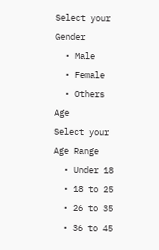Select your Gender
  • Male
  • Female
  • Others
Age
Select your Age Range
  • Under 18
  • 18 to 25
  • 26 to 35
  • 36 to 45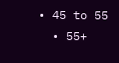• 45 to 55
  • 55+